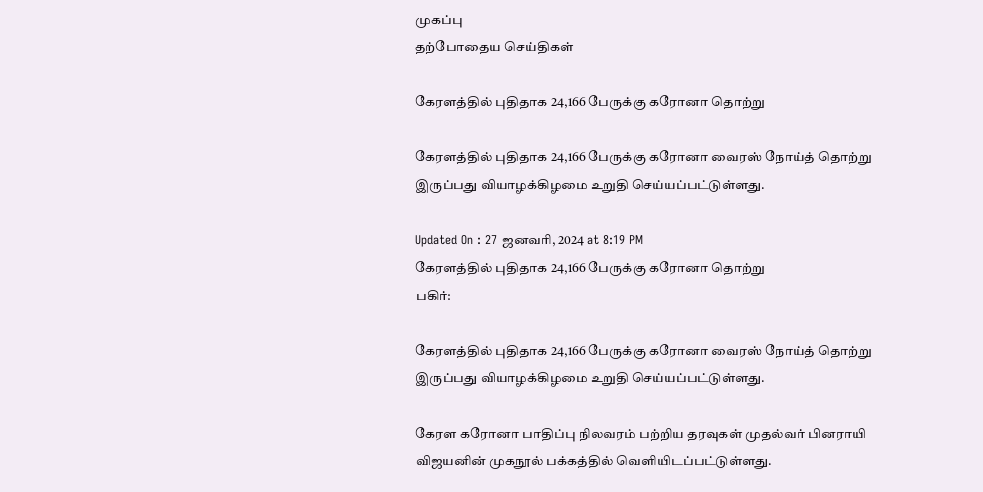முகப்பு
தற்போதைய செய்திகள்

கேரளத்தில் புதிதாக 24,166 பேருக்கு கரோனா தொற்று

கேரளத்தில் புதிதாக 24,166 பேருக்கு கரோனா வைரஸ் நோய்த் தொற்று இருப்பது வியாழக்கிழமை உறுதி செய்யப்பட்டுள்ளது.

Updated On : 27 ஜனவரி, 2024 at 8:19 PM
கேரளத்தில் புதிதாக 24,166 பேருக்கு கரோனா தொற்று
பகிர்:

கேரளத்தில் புதிதாக 24,166 பேருக்கு கரோனா வைரஸ் நோய்த் தொற்று இருப்பது வியாழக்கிழமை உறுதி செய்யப்பட்டுள்ளது.

கேரள கரோனா பாதிப்பு நிலவரம் பற்றிய தரவுகள் முதல்வர் பினராயி விஜயனின் முகநூல் பக்கத்தில் வெளியிடப்பட்டுள்ளது.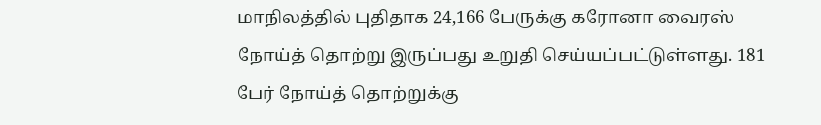மாநிலத்தில் புதிதாக 24,166 பேருக்கு கரோனா வைரஸ் நோய்த் தொற்று இருப்பது உறுதி செய்யப்பட்டுள்ளது. 181 பேர் நோய்த் தொற்றுக்கு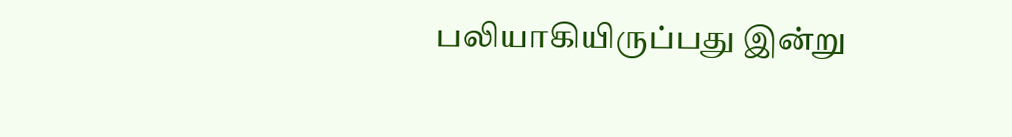பலியாகியிருப்பது இன்று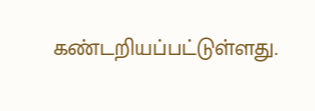கண்டறியப்பட்டுள்ளது.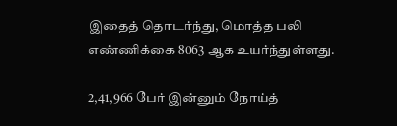இதைத் தொடர்ந்து, மொத்த பலி எண்ணிக்கை 8063 ஆக உயர்ந்துள்ளது.

2,41,966 பேர் இன்னும் நோய்த்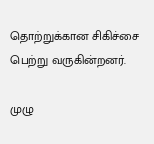தொற்றுக்கான சிகிச்சை பெற்று வருகின்றனர்.

முழு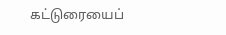கட்டுரையைப்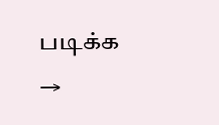படிக்க →